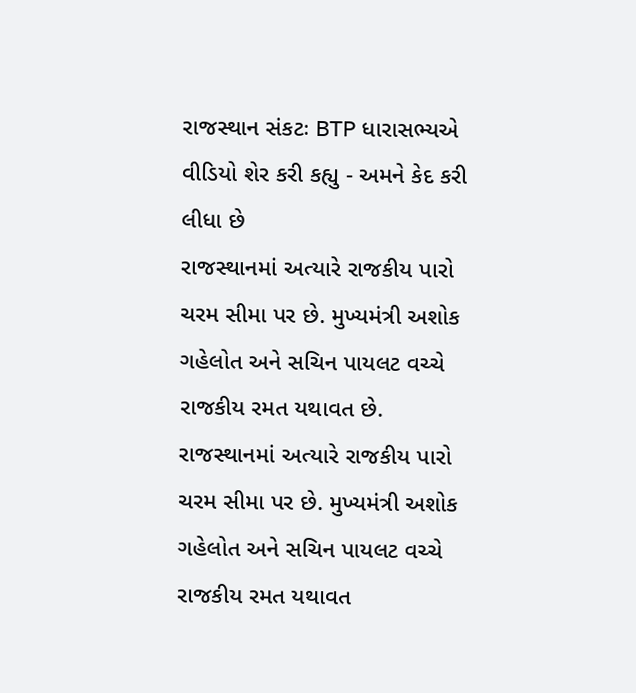રાજસ્થાન સંકટઃ BTP ધારાસભ્યએ વીડિયો શેર કરી કહ્યુ - અમને કેદ કરી લીધા છે
રાજસ્થાનમાં અત્યારે રાજકીય પારો ચરમ સીમા પર છે. મુખ્યમંત્રી અશોક ગહેલોત અને સચિન પાયલટ વચ્ચે રાજકીય રમત યથાવત છે.
રાજસ્થાનમાં અત્યારે રાજકીય પારો ચરમ સીમા પર છે. મુખ્યમંત્રી અશોક ગહેલોત અને સચિન પાયલટ વચ્ચે રાજકીય રમત યથાવત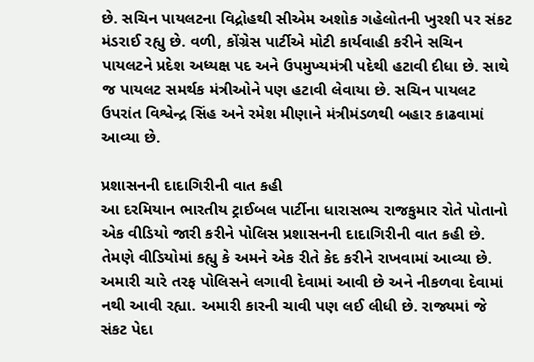છે. સચિન પાયલટના વિદ્રોહથી સીએમ અશોક ગહેલોતની ખુરશી પર સંકટ મંડરાઈ રહ્યુ છે. વળી, કોંગ્રેસ પાર્ટીએ મોટી કાર્યવાહી કરીને સચિન પાયલટને પ્રદેશ અધ્યક્ષ પદ અને ઉપમુખ્યમંત્રી પદેથી હટાવી દીધા છે. સાથે જ પાયલટ સમર્થક મંત્રીઓને પણ હટાવી લેવાયા છે. સચિન પાયલટ ઉપરાંત વિશ્વેન્દ્ર સિંહ અને રમેશ મીણાને મંત્રીમંડળથી બહાર કાઢવામાં આવ્યા છે.

પ્રશાસનની દાદાગિરીની વાત કહી
આ દરમિયાન ભારતીય ટ્રાઈબલ પાર્ટીના ધારાસભ્ય રાજકુમાર રોતે પોતાનો એક વીડિયો જારી કરીને પોલિસ પ્રશાસનની દાદાગિરીની વાત કહી છે. તેમણે વીડિયોમાં કહ્યુ કે અમને એક રીતે કેદ કરીને રાખવામાં આવ્યા છે. અમારી ચારે તરફ પોલિસને લગાવી દેવામાં આવી છે અને નીકળવા દેવામાં નથી આવી રહ્યા. અમારી કારની ચાવી પણ લઈ લીધી છે. રાજ્યમાં જે સંકટ પેદા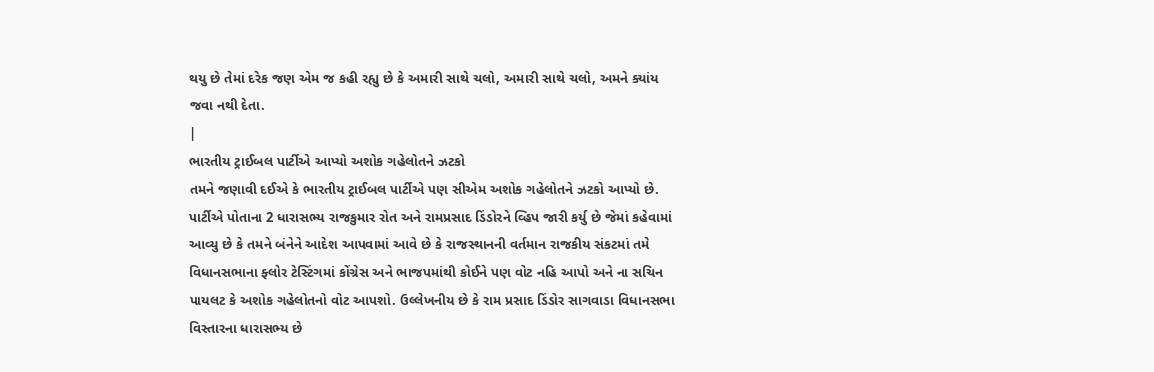થયુ છે તેમાં દરેક જણ એમ જ કહી રહ્યુ છે કે અમારી સાથે ચલો, અમારી સાથે ચલો, અમને ક્યાંય જવા નથી દેતા.
|
ભારતીય ટ્રાઈબલ પાર્ટીએ આપ્યો અશોક ગહેલોતને ઝટકો
તમને જણાવી દઈએ કે ભારતીય ટ્રાઈબલ પાર્ટીએ પણ સીએમ અશોક ગહેલોતને ઝટકો આપ્યો છે. પાર્ટીએ પોતાના 2 ધારાસભ્ય રાજકુમાર રોત અને રામપ્રસાદ ડિંડોરને વ્હિપ જારી કર્યુ છે જેમાં કહેવામાં આવ્યુ છે કે તમને બંનેને આદેશ આપવામાં આવે છે કે રાજસ્થાનની વર્તમાન રાજકીય સંકટમાં તમે વિધાનસભાના ફ્લોર ટેસ્ટિંગમાં કોંગ્રેસ અને ભાજપમાંથી કોઈને પણ વોટ નહિ આપો અને ના સચિન પાયલટ કે અશોક ગહેલોતનો વોટ આપશો. ઉલ્લેખનીય છે કે રામ પ્રસાદ ડિંડોર સાગવાડા વિધાનસભા વિસ્તારના ધારાસભ્ય છે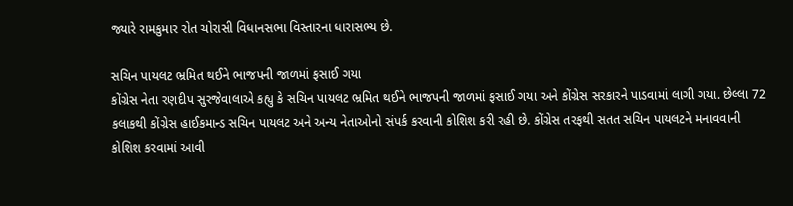જ્યારે રામકુમાર રોત ચોરાસી વિધાનસભા વિસ્તારના ધારાસભ્ય છે.

સચિન પાયલટ ભ્રમિત થઈને ભાજપની જાળમાં ફસાઈ ગયા
કોંગ્રેસ નેતા રણદીપ સુરજેવાલાએ કહ્યુ કે સચિન પાયલટ ભ્રમિત થઈને ભાજપની જાળમાં ફસાઈ ગયા અને કોંગ્રેસ સરકારને પાડવામાં લાગી ગયા. છેલ્લા 72 કલાકથી કોંગ્રેસ હાઈકમાન્ડ સચિન પાયલટ અને અન્ય નેતાઓનો સંપર્ક કરવાની કોશિશ કરી રહી છે. કોંગ્રેસ તરફથી સતત સચિન પાયલટને મનાવવાની કોશિશ કરવામાં આવી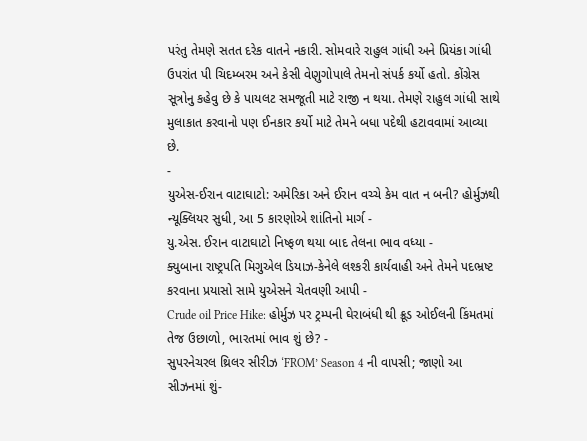પરંતુ તેમણે સતત દરેક વાતને નકારી. સોમવારે રાહુલ ગાંધી અને પ્રિયંકા ગાંધી ઉપરાંત પી ચિદમ્બરમ અને કેસી વેણુગોપાલે તેમનો સંપર્ક કર્યો હતો. કોંગ્રેસ સૂત્રોનુ કહેવુ છે કે પાયલટ સમજૂતી માટે રાજી ન થયા. તેમણે રાહુલ ગાંધી સાથે મુલાકાત કરવાનો પણ ઈનકાર કર્યો માટે તેમને બધા પદેથી હટાવવામાં આવ્યા છે.
-
યુએસ-ઈરાન વાટાઘાટો: અમેરિકા અને ઈરાન વચ્ચે કેમ વાત ન બની? હોર્મુઝથી ન્યૂક્લિયર સુધી, આ 5 કારણોએ શાંતિનો માર્ગ -
યુ.એસ. ઈરાન વાટાઘાટો નિષ્ફળ થયા બાદ તેલના ભાવ વધ્યા -
ક્યુબાના રાષ્ટ્રપતિ મિગુએલ ડિયાઝ-કેનેલે લશ્કરી કાર્યવાહી અને તેમને પદભ્રષ્ટ કરવાના પ્રયાસો સામે યુએસને ચેતવણી આપી -
Crude oil Price Hike: હોર્મુઝ પર ટ્રમ્પની ઘેરાબંધી થી ક્રૂડ ઓઈલની કિંમતમાં તેજ ઉછાળો, ભારતમાં ભાવ શું છે? -
સુપરનેચરલ થ્રિલર સીરીઝ ‘FROM’ Season 4 ની વાપસી; જાણો આ સીઝનમાં શું-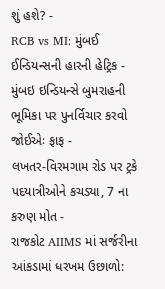શું હશે? -
RCB vs MI: મુંબઈ ઈન્ડિયન્સની હારની હેટ્રિક -
મુંબઇ ઇન્ડિયન્સે બુમરાહની ભૂમિકા પર પુનર્વિચાર કરવો જોઈએઃ ફાફ -
લખતર-વિરમગામ રોડ પર ટ્રકે પદયાત્રીઓને કચડ્યા, 7 ના કરુણ મોત -
રાજકોટ AIIMS માં સર્જરીના આંકડામાં ધરખમ ઉછાળો: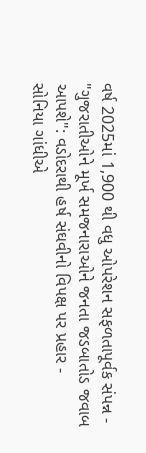વર્ષ 2025માં 1,900 થી વધુ ઓપરેશન સફળતાપૂર્વક સંપન્ન -
"ગુજરાતીઓને મૂર્ખ સમજનારાઓને જનતા જડબાતોડ જવાબ આપશે": વડોદરાથી હર્ષ સંઘવીનો વિપક્ષ પર પ્રહાર -
સોનિયા ગાંધીએ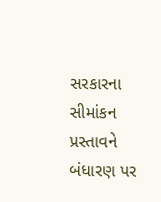સરકારના સીમાંકન પ્રસ્તાવને બંધારણ પર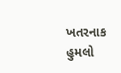ખતરનાક હુમલો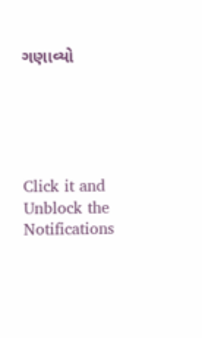ગણાવ્યો





Click it and Unblock the Notifications